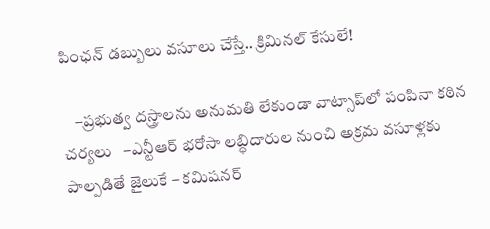పింఛన్‌ డబ్బులు వసూలు చేస్తే.. క్రిమినల్‌ కేసులే!

    –ప్రభుత్వ దస్త్రాలను అనుమతి లేకుండా వాట్సాప్‌లో పంపినా కఠిన చర్యలు   –ఎన్టీఆర్‌ భరోసా లబ్ధిదారుల నుంచి అక్రమ వసూళ్లకు పాల్పడితే జైలుకే – కమిషనర్‌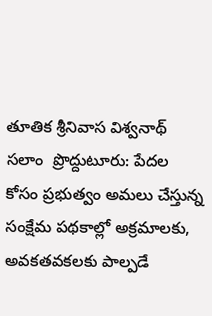తూతిక శ్రీనివాస విశ్వనాథ్‌   సలాం  ప్రొద్దుటూరు: పేదల కోసం ప్రభుత్వం అమలు చేస్తున్న సంక్షేమ పథకాల్లో అక్రమాలకు, అవకతవకలకు పాల్పడే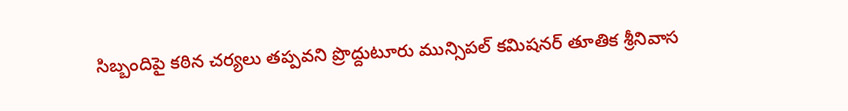సిబ్బందిపై కఠిన చర్యలు తప్పవని ప్రొద్దుటూరు మున్సిపల్‌ కమిషనర్‌ తూతిక శ్రీనివాస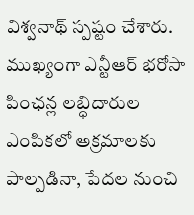విశ్వనాథ్‌ స్పష్టం చేశారు. ముఖ్యంగా ఎన్టీఆర్‌ భరోసా పింఛన్ల లబ్ధిదారుల ఎంపికలో అక్రమాలకు పాల్పడినా, పేదల నుంచి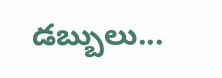డబ్బులు...